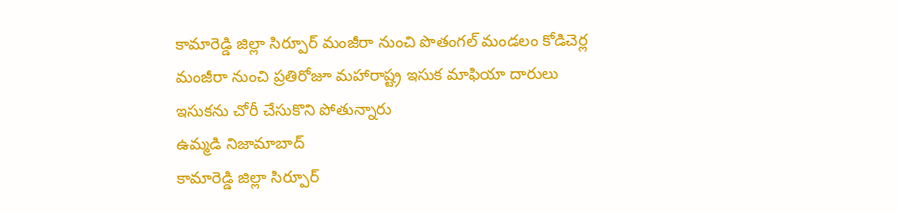కామారెడ్డి జిల్లా సిర్పూర్ మంజీరా నుంచి పొతంగల్ మండలం కోడిచెర్ల మంజీరా నుంచి ప్రతిరోజూ మహారాష్ట్ర ఇసుక మాఫియా దారులు ఇసుకను చోరీ చేసుకొని పోతున్నారు
ఉమ్మడి నిజామాబాద్
కామారెడ్డి జిల్లా సిర్పూర్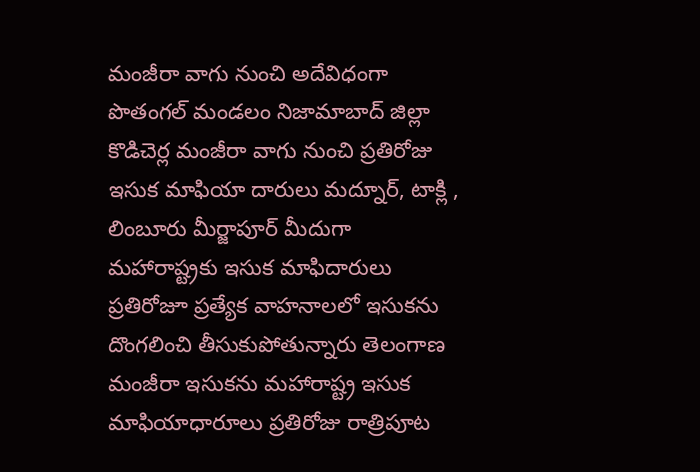మంజీరా వాగు నుంచి అదేవిధంగా పొతంగల్ మండలం నిజామాబాద్ జిల్లా కొడిచెర్ల మంజీరా వాగు నుంచి ప్రతిరోజు ఇసుక మాఫియా దారులు మద్నూర్, టాక్లి , లింబూరు మీర్జాపూర్ మీదుగా మహారాష్ట్రకు ఇసుక మాఫిదారులు ప్రతిరోజూ ప్రత్యేక వాహనాలలో ఇసుకను దొంగలించి తీసుకుపోతున్నారు తెలంగాణ మంజీరా ఇసుకను మహారాష్ట్ర ఇసుక మాఫియాధారూలు ప్రతిరోజు రాత్రిపూట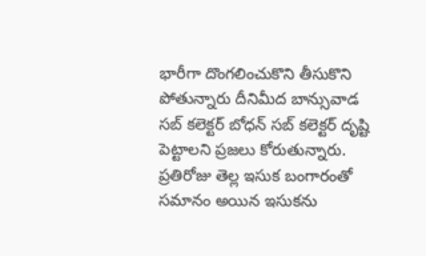భారీగా దొంగలించుకొని తీసుకొని పోతున్నారు దీనిమీద బాన్సువాడ సబ్ కలెక్టర్ బోధన్ సబ్ కలెక్టర్ దృష్టి పెట్టాలని ప్రజలు కోరుతున్నారు. ప్రతిరోజు తెల్ల ఇసుక బంగారంతో సమానం అయిన ఇసుకను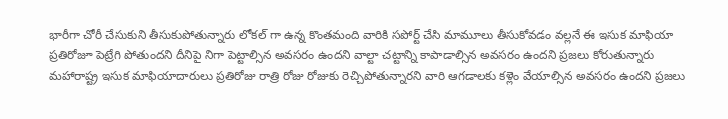భారీగా చోరీ చేసుకుని తీసుకుపోతున్నారు లోకల్ గా ఉన్న కొంతమంది వారికి సపోర్ట్ చేసి మామూలు తీసుకోవడం వల్లనే ఈ ఇసుక మాఫియా ప్రతిరోజూ పెట్రేగి పోతుందని దీనిపై నిగా పెట్టాల్సిన అవసరం ఉందని వాల్టా చట్టాన్ని కాపాడాల్సిన అవసరం ఉందని ప్రజలు కోరుతున్నారు మహారాష్ట్ర ఇసుక మాఫియాదారులు ప్రతిరోజు రాత్రి రోజు రోజుకు రెచ్చిపోతున్నారని వారి ఆగడాలకు కళ్లెం వేయాల్సిన అవసరం ఉందని ప్రజలు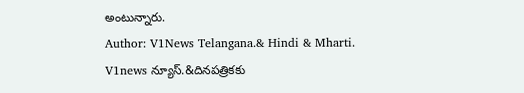అంటున్నారు.
Author: V1News Telangana.& Hindi & Mharti.
V1news న్యూస్.&దినపత్రికకు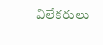విలేకరులు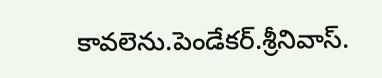కావలెను.పెండేకర్.శ్రీనివాస్.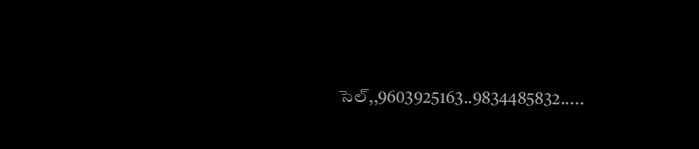సెల్,,9603925163..9834485832.....